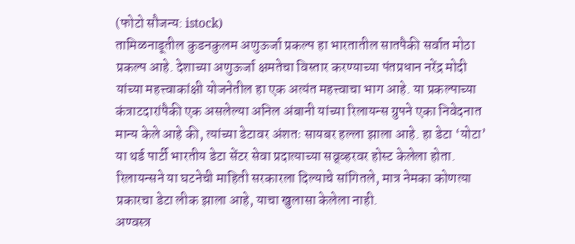(फोटो सौजन्य: istock)
तामिळनाडूतील कुडनकुलम अणुऊर्जा प्रकल्प हा भारतातील सातपैकी सर्वात मोठा प्रकल्प आहे. देशाच्या अणुऊर्जा क्षमतेचा विस्तार करण्याच्या पंतप्रधान नरेंद्र मोदी यांच्या महत्त्वाकांक्षी योजनेतील हा एक अत्यंत महत्त्वाचा भाग आहे. या प्रकल्पाच्या कंत्राटदारांपैकी एक असलेल्या अनिल अंबानी यांच्या रिलायन्स ग्रुपने एका निवेदनात मान्य केले आहे की, त्यांच्या डेटावर अंशतः सायबर हल्ला झाला आहे. हा डेटा ‘योटा’ या थर्ड पार्टी भारतीय डेटा सेंटर सेवा प्रदात्याच्या सव्र्व्हरवर होस्ट केलेला होता. रिलायन्सने या घटनेची माहिती सरकारला दिल्याचे सांगितले, मात्र नेमका कोणत्या प्रकारचा डेटा लीक झाला आहे, याचा खुलासा केलेला नाही.
अण्वस्त्र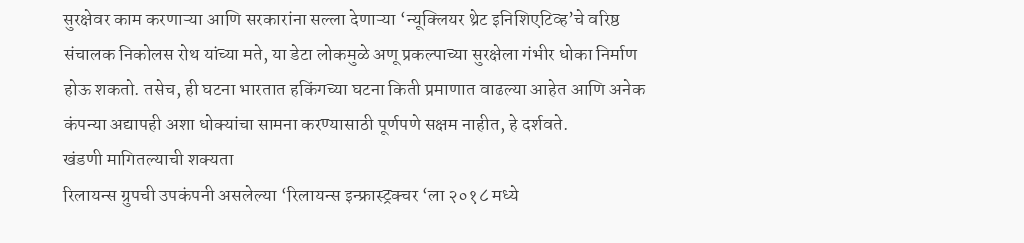सुरक्षेवर काम करणाऱ्या आणि सरकारांना सल्ला देणाऱ्या ‘न्यूक्लियर थ्रेट इनिशिएटिव्ह’चे वरिष्ठ संचालक निकोलस रोथ यांच्या मते, या डेटा लोकमुळे अणू प्रकल्पाच्या सुरक्षेला गंभीर धोका निर्माण होऊ शकतो. तसेच, ही घटना भारतात हकिंगच्या घटना किती प्रमाणात वाढल्या आहेत आणि अनेक कंपन्या अद्यापही अशा धोक्यांचा सामना करण्यासाठी पूर्णपणे सक्षम नाहीत, हे दर्शवते.
खंडणी मागितल्याची शक्यता
रिलायन्स ग्रुपची उपकंपनी असलेल्या ‘रिलायन्स इन्फ्रास्ट्रक्चर ‘ला २०१८ मध्ये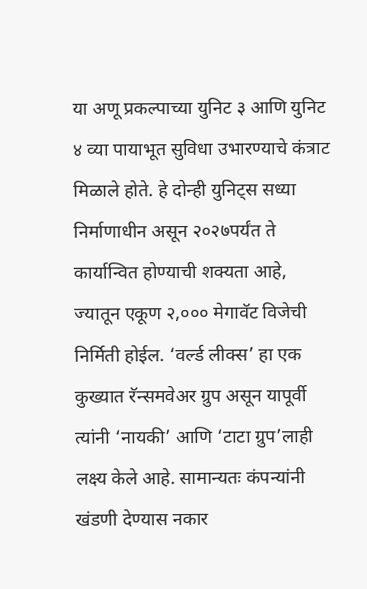या अणू प्रकल्पाच्या युनिट ३ आणि युनिट ४ व्या पायाभूत सुविधा उभारण्याचे कंत्राट मिळाले होते. हे दोन्ही युनिट्स सध्या निर्माणाधीन असून २०२७पर्यंत ते कार्यान्वित होण्याची शक्यता आहे, ज्यातून एकूण २,००० मेगावॅट विजेची निर्मिती होईल. ‘वर्ल्ड लीक्स’ हा एक कुख्यात रॅन्समवेअर ग्रुप असून यापूर्वी त्यांनी ‘नायकी’ आणि ‘टाटा ग्रुप’लाही लक्ष्य केले आहे. सामान्यतः कंपन्यांनी खंडणी देण्यास नकार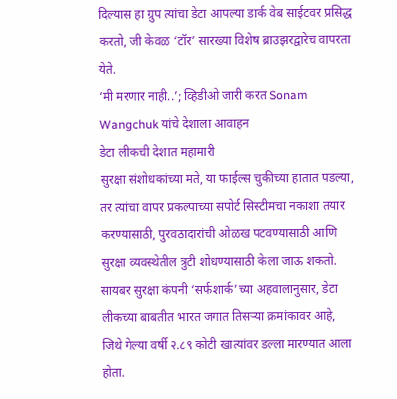दिल्यास हा ग्रुप त्यांचा डेटा आपल्या डार्क वेब साईटवर प्रसिद्ध करतो, जी केवळ ‘टॉर’ सारख्या विशेष ब्राउझरद्वारेच वापरता येते.
‘मी मरणार नाही..’; व्हिडीओ जारी करत Sonam Wangchuk यांचे देशाला आवाहन
डेटा लीकची देशात महामारी
सुरक्षा संशोधकांच्या मते, या फाईल्स चुकीच्या हातात पडल्या, तर त्यांचा वापर प्रकल्पाच्या सपोर्ट सिस्टीमचा नकाशा तयार करण्यासाठी, पुरवठादारांची ओळख पटवण्यासाठी आणि सुरक्षा व्यवस्थेतील त्रुटी शोधण्यासाठी केला जाऊ शकतो. सायबर सुरक्षा कंपनी ‘सर्फशार्क’च्या अहवालानुसार, डेटा लीकच्या बाबतीत भारत जगात तिसऱ्या क्रमांकावर आहे, जिथे गेल्या वर्षी २.८९ कोटी खात्यांवर डल्ला मारण्यात आला होता.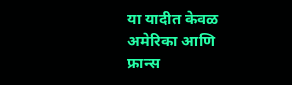या यादीत केवळ अमेरिका आणि फ्रान्स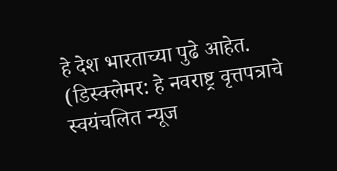हे देश भारताच्या पुढे आहेत.
(डिस्क्लेमर: हे नवराष्ट्र वृत्तपत्राचे स्वयंचलित न्यूज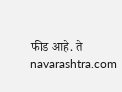फीड आहे. ते navarashtra.com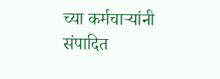च्या कर्मचाऱ्यांनी संपादित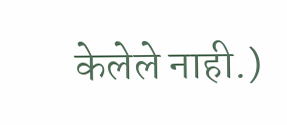केलेले नाही.)